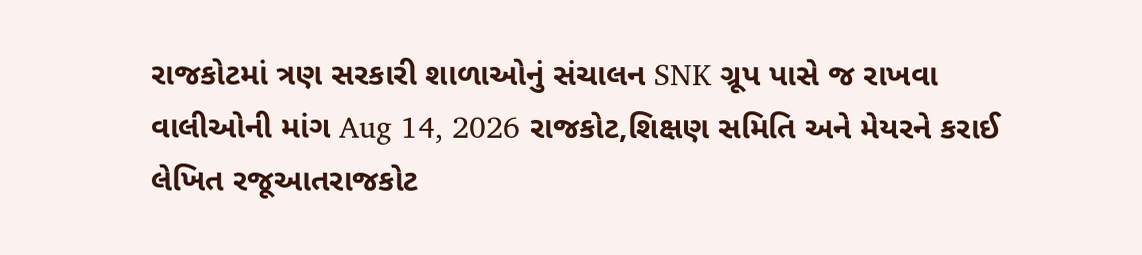રાજકોટમાં ત્રણ સરકારી શાળાઓનું સંચાલન SNK ગ્રૂપ પાસે જ રાખવા વાલીઓની માંગ Aug 14, 2026 રાજકોટ,શિક્ષણ સમિતિ અને મેયરને કરાઈ લેખિત રજૂઆતરાજકોટ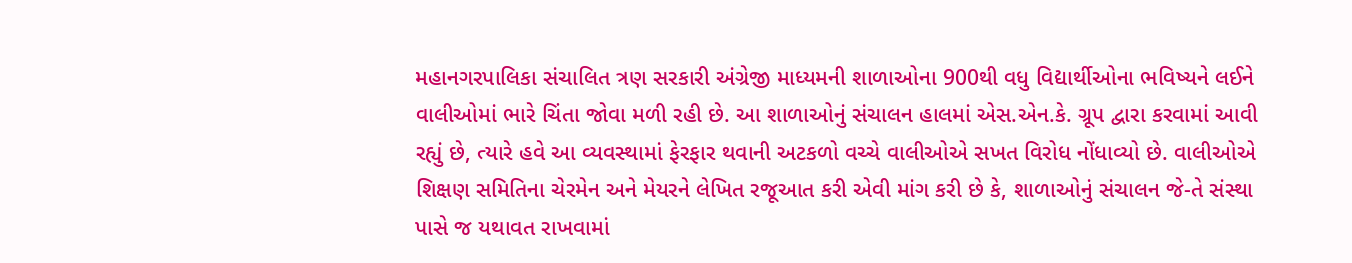મહાનગરપાલિકા સંચાલિત ત્રણ સરકારી અંગ્રેજી માધ્યમની શાળાઓના 900થી વધુ વિદ્યાર્થીઓના ભવિષ્યને લઈને વાલીઓમાં ભારે ચિંતા જોવા મળી રહી છે. આ શાળાઓનું સંચાલન હાલમાં એસ.એન.કે. ગ્રૂપ દ્વારા કરવામાં આવી રહ્યું છે, ત્યારે હવે આ વ્યવસ્થામાં ફેરફાર થવાની અટકળો વચ્ચે વાલીઓએ સખત વિરોધ નોંધાવ્યો છે. વાલીઓએ શિક્ષણ સમિતિના ચેરમેન અને મેયરને લેખિત રજૂઆત કરી એવી માંગ કરી છે કે, શાળાઓનું સંચાલન જે-તે સંસ્થા પાસે જ યથાવત રાખવામાં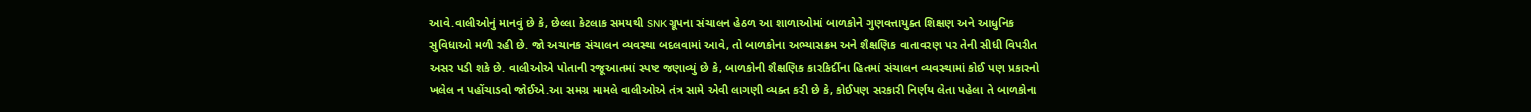આવે.વાલીઓનું માનવું છે કે, છેલ્લા કેટલાક સમયથી SNK ગ્રૂપના સંચાલન હેઠળ આ શાળાઓમાં બાળકોને ગુણવત્તાયુક્ત શિક્ષણ અને આધુનિક સુવિધાઓ મળી રહી છે. જો અચાનક સંચાલન વ્યવસ્થા બદલવામાં આવે, તો બાળકોના અભ્યાસક્રમ અને શૈક્ષણિક વાતાવરણ પર તેની સીધી વિપરીત અસર પડી શકે છે. વાલીઓએ પોતાની રજૂઆતમાં સ્પષ્ટ જણાવ્યું છે કે, બાળકોની શૈક્ષણિક કારકિર્દીના હિતમાં સંચાલન વ્યવસ્થામાં કોઈ પણ પ્રકારનો ખલેલ ન પહોંચાડવો જોઈએ.આ સમગ્ર મામલે વાલીઓએ તંત્ર સામે એવી લાગણી વ્યક્ત કરી છે કે, કોઈપણ સરકારી નિર્ણય લેતા પહેલા તે બાળકોના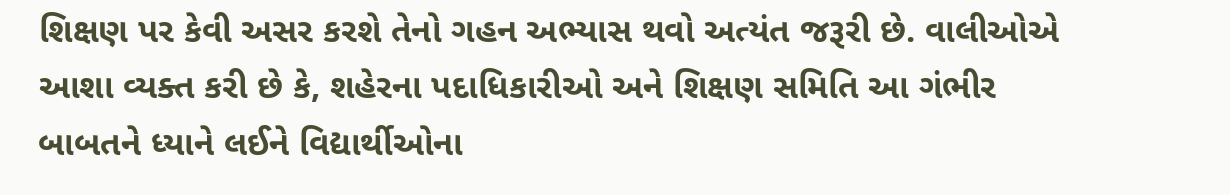શિક્ષણ પર કેવી અસર કરશે તેનો ગહન અભ્યાસ થવો અત્યંત જરૂરી છે. વાલીઓએ આશા વ્યક્ત કરી છે કે, શહેરના પદાધિકારીઓ અને શિક્ષણ સમિતિ આ ગંભીર બાબતને ધ્યાને લઈને વિદ્યાર્થીઓના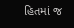હિતમાં જ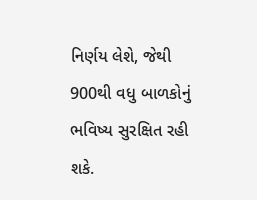નિર્ણય લેશે, જેથી 900થી વધુ બાળકોનું ભવિષ્ય સુરક્ષિત રહી શકે.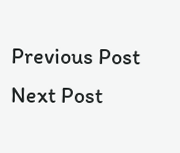Previous Post Next Post